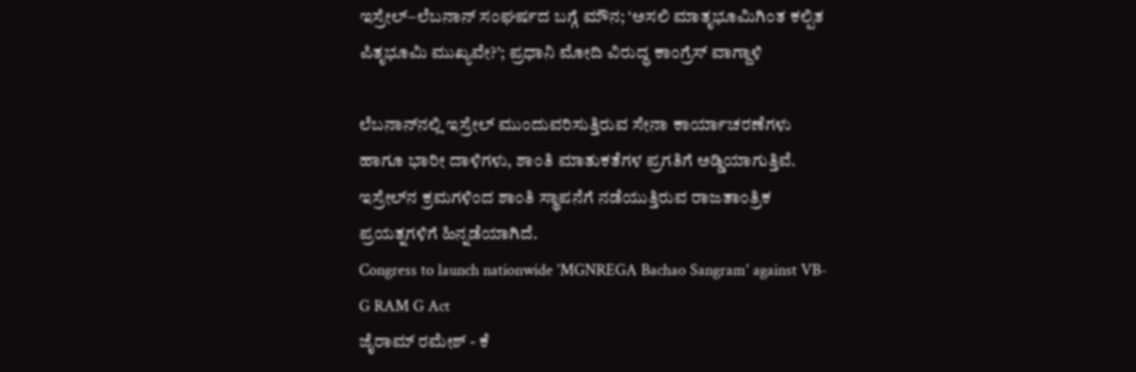ಇಸ್ರೇಲ್–ಲೆಬನಾನ್ ಸಂಘರ್ಷದ ಬಗ್ಗೆ ಮೌನ; ‘ಅಸಲಿ ಮಾತೃಭೂಮಿಗಿಂತ ಕಲ್ಪಿತ ಪಿತೃಭೂಮಿ ಮುಖ್ಯವೇ?’; ಪ್ರಧಾನಿ ಮೋದಿ ವಿರುದ್ಧ ಕಾಂಗ್ರೆಸ್ ವಾಗ್ದಾಳಿ

ಲೆಬನಾನ್‌ನಲ್ಲಿ ಇಸ್ರೇಲ್ ಮುಂದುವರಿಸುತ್ತಿರುವ ಸೇನಾ ಕಾರ್ಯಾಚರಣೆಗಳು ಹಾಗೂ ಭಾರೀ ದಾಳಿಗಳು, ಶಾಂತಿ ಮಾತುಕತೆಗಳ ಪ್ರಗತಿಗೆ ಅಡ್ಡಿಯಾಗುತ್ತಿವೆ. ಇಸ್ರೇಲ್‌ನ ಕ್ರಮಗಳಿಂದ ಶಾಂತಿ ಸ್ಥಾಪನೆಗೆ ನಡೆಯುತ್ತಿರುವ ರಾಜತಾಂತ್ರಿಕ ಪ್ರಯತ್ನಗಳಿಗೆ ಹಿನ್ನಡೆಯಾಗಿದೆ.
Congress to launch nationwide 'MGNREGA Bachao Sangram' against VB-G RAM G Act
ಜೈರಾಮ್ ರಮೇಶ್ - ಕೆ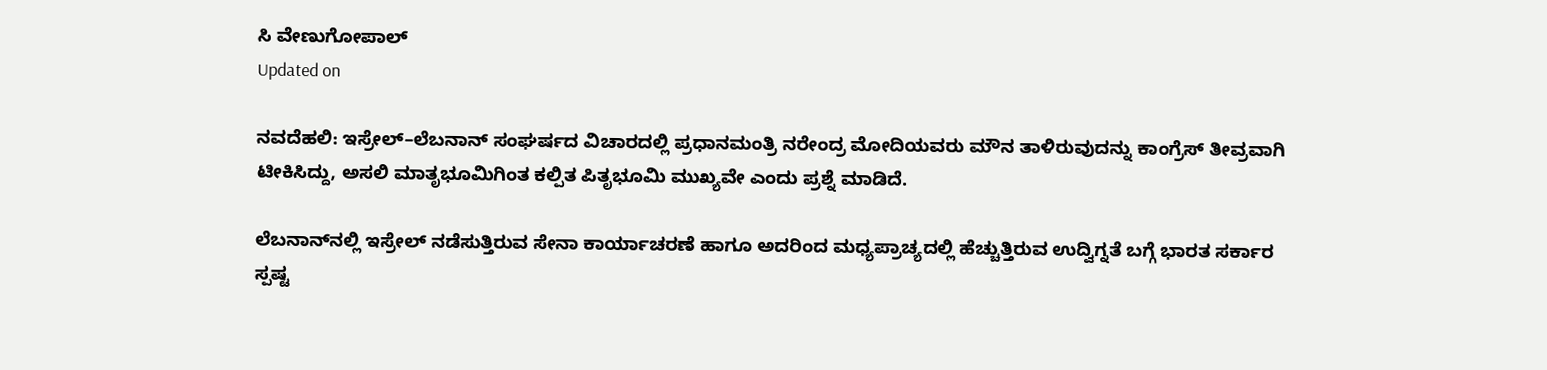ಸಿ ವೇಣುಗೋಪಾಲ್
Updated on

ನವದೆಹಲಿ: ಇಸ್ರೇಲ್–ಲೆಬನಾನ್ ಸಂಘರ್ಷದ ವಿಚಾರದಲ್ಲಿ ಪ್ರಧಾನಮಂತ್ರಿ ನರೇಂದ್ರ ಮೋದಿಯವರು ಮೌನ ತಾಳಿರುವುದನ್ನು ಕಾಂಗ್ರೆಸ್ ತೀವ್ರವಾಗಿ ಟೀಕಿಸಿದ್ದು, ಅಸಲಿ ಮಾತೃಭೂಮಿಗಿಂತ ಕಲ್ಪಿತ ಪಿತೃಭೂಮಿ ಮುಖ್ಯವೇ ಎಂದು ಪ್ರಶ್ನೆ ಮಾಡಿದೆ.

ಲೆಬನಾನ್‌ನಲ್ಲಿ ಇಸ್ರೇಲ್ ನಡೆಸುತ್ತಿರುವ ಸೇನಾ ಕಾರ್ಯಾಚರಣೆ ಹಾಗೂ ಅದರಿಂದ ಮಧ್ಯಪ್ರಾಚ್ಯದಲ್ಲಿ ಹೆಚ್ಚುತ್ತಿರುವ ಉದ್ವಿಗ್ನತೆ ಬಗ್ಗೆ ಭಾರತ ಸರ್ಕಾರ ಸ್ಪಷ್ಟ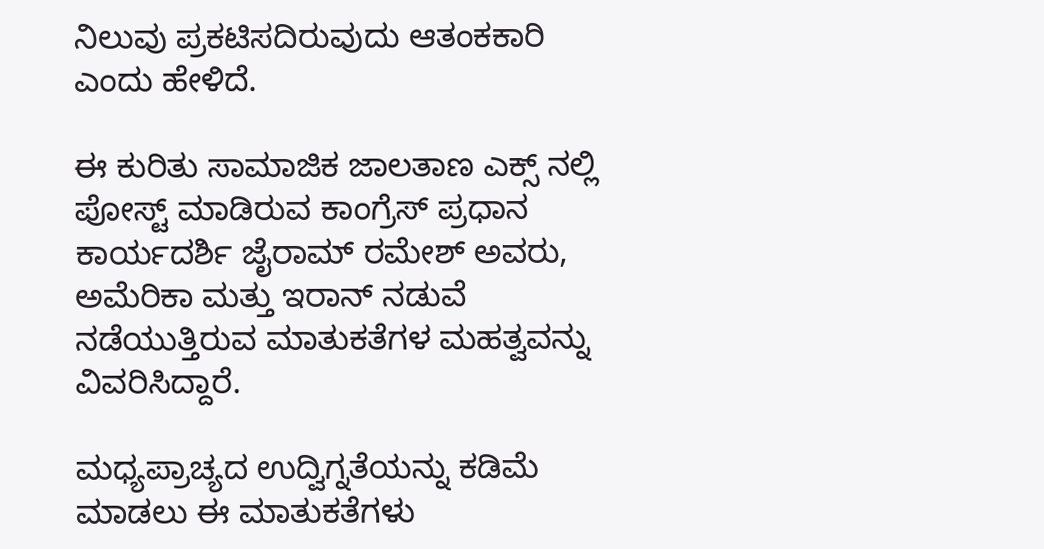ನಿಲುವು ಪ್ರಕಟಿಸದಿರುವುದು ಆತಂಕಕಾರಿ ಎಂದು ಹೇಳಿದೆ.

ಈ ಕುರಿತು ಸಾಮಾಜಿಕ ಜಾಲತಾಣ ಎಕ್ಸ್ ನಲ್ಲಿ ಪೋಸ್ಟ್ ಮಾಡಿರುವ ಕಾಂಗ್ರೆಸ್ ಪ್ರಧಾನ ಕಾರ್ಯದರ್ಶಿ ಜೈರಾಮ್ ರಮೇಶ್ ಅವರು, ಅಮೆರಿಕಾ ಮತ್ತು ಇರಾನ್ ನಡುವೆ ನಡೆಯುತ್ತಿರುವ ಮಾತುಕತೆಗಳ ಮಹತ್ವವನ್ನು ವಿವರಿಸಿದ್ದಾರೆ.

ಮಧ್ಯಪ್ರಾಚ್ಯದ ಉದ್ವಿಗ್ನತೆಯನ್ನು ಕಡಿಮೆ ಮಾಡಲು ಈ ಮಾತುಕತೆಗಳು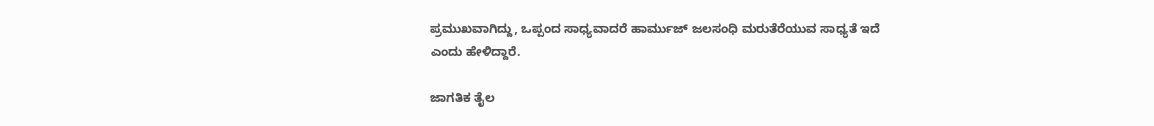ಪ್ರಮುಖವಾಗಿದ್ದು, ಒಪ್ಪಂದ ಸಾಧ್ಯವಾದರೆ ಹಾರ್ಮುಜ್ ಜಲಸಂಧಿ ಮರುತೆರೆಯುವ ಸಾಧ್ಯತೆ ಇದೆ ಎಂದು ಹೇಳಿದ್ದಾರೆ.

ಜಾಗತಿಕ ತೈಲ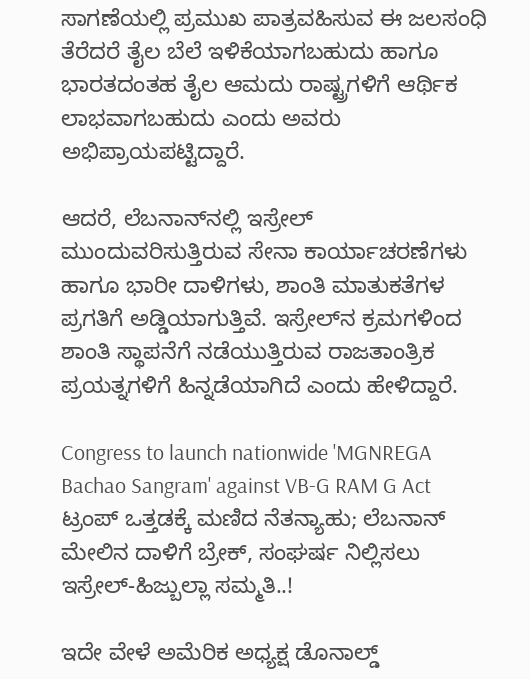ಸಾಗಣೆಯಲ್ಲಿ ಪ್ರಮುಖ ಪಾತ್ರವಹಿಸುವ ಈ ಜಲಸಂಧಿ ತೆರೆದರೆ ತೈಲ ಬೆಲೆ ಇಳಿಕೆಯಾಗಬಹುದು ಹಾಗೂ ಭಾರತದಂತಹ ತೈಲ ಆಮದು ರಾಷ್ಟ್ರಗಳಿಗೆ ಆರ್ಥಿಕ ಲಾಭವಾಗಬಹುದು ಎಂದು ಅವರು ಅಭಿಪ್ರಾಯಪಟ್ಟಿದ್ದಾರೆ.

ಆದರೆ, ಲೆಬನಾನ್‌ನಲ್ಲಿ ಇಸ್ರೇಲ್ ಮುಂದುವರಿಸುತ್ತಿರುವ ಸೇನಾ ಕಾರ್ಯಾಚರಣೆಗಳು ಹಾಗೂ ಭಾರೀ ದಾಳಿಗಳು, ಶಾಂತಿ ಮಾತುಕತೆಗಳ ಪ್ರಗತಿಗೆ ಅಡ್ಡಿಯಾಗುತ್ತಿವೆ. ಇಸ್ರೇಲ್‌ನ ಕ್ರಮಗಳಿಂದ ಶಾಂತಿ ಸ್ಥಾಪನೆಗೆ ನಡೆಯುತ್ತಿರುವ ರಾಜತಾಂತ್ರಿಕ ಪ್ರಯತ್ನಗಳಿಗೆ ಹಿನ್ನಡೆಯಾಗಿದೆ ಎಂದು ಹೇಳಿದ್ದಾರೆ.

Congress to launch nationwide 'MGNREGA Bachao Sangram' against VB-G RAM G Act
ಟ್ರಂಪ್ ಒತ್ತಡಕ್ಕೆ ಮಣಿದ ನೆತನ್ಯಾಹು; ಲೆಬನಾನ್ ಮೇಲಿನ ದಾಳಿಗೆ ಬ್ರೇಕ್, ಸಂಘರ್ಷ ನಿಲ್ಲಿಸಲು ಇಸ್ರೇಲ್-ಹಿಜ್ಬುಲ್ಲಾ ಸಮ್ಮತಿ..!

ಇದೇ ವೇಳೆ ಅಮೆರಿಕ ಅಧ್ಯಕ್ಷ ಡೊನಾಲ್ಡ್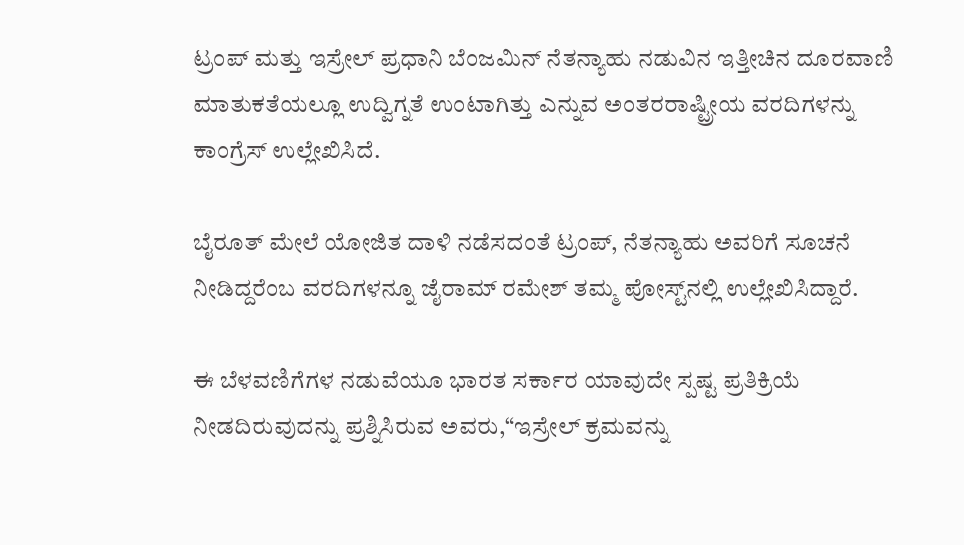ಟ್ರಂಪ್ ಮತ್ತು ಇಸ್ರೇಲ್ ಪ್ರಧಾನಿ ಬೆಂಜಮಿನ್ ನೆತನ್ಯಾಹು ನಡುವಿನ ಇತ್ತೀಚಿನ ದೂರವಾಣಿ ಮಾತುಕತೆಯಲ್ಲೂ ಉದ್ವಿಗ್ನತೆ ಉಂಟಾಗಿತ್ತು ಎನ್ನುವ ಅಂತರರಾಷ್ಟ್ರೀಯ ವರದಿಗಳನ್ನು ಕಾಂಗ್ರೆಸ್ ಉಲ್ಲೇಖಿಸಿದೆ.

ಬೈರೂತ್ ಮೇಲೆ ಯೋಜಿತ ದಾಳಿ ನಡೆಸದಂತೆ ಟ್ರಂಪ್, ನೆತನ್ಯಾಹು ಅವರಿಗೆ ಸೂಚನೆ ನೀಡಿದ್ದರೆಂಬ ವರದಿಗಳನ್ನೂ ಜೈರಾಮ್ ರಮೇಶ್ ತಮ್ಮ ಪೋಸ್ಟ್‌ನಲ್ಲಿ ಉಲ್ಲೇಖಿಸಿದ್ದಾರೆ.

ಈ ಬೆಳವಣಿಗೆಗಳ ನಡುವೆಯೂ ಭಾರತ ಸರ್ಕಾರ ಯಾವುದೇ ಸ್ಪಷ್ಟ ಪ್ರತಿಕ್ರಿಯೆ ನೀಡದಿರುವುದನ್ನು ಪ್ರಶ್ನಿಸಿರುವ ಅವರು,“ಇಸ್ರೇಲ್ ಕ್ರಮವನ್ನು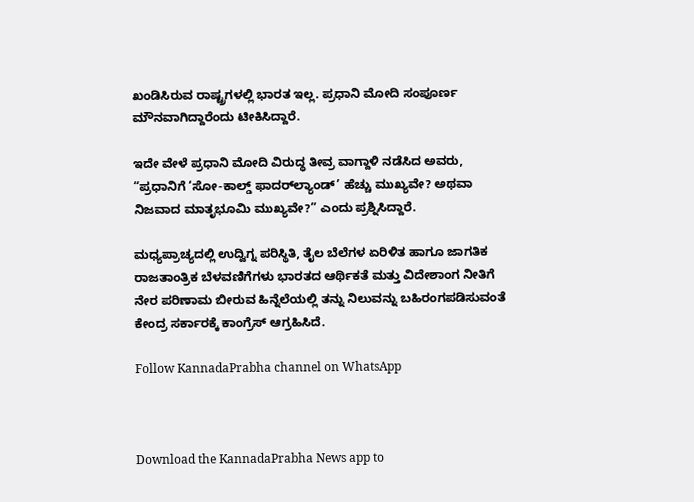ಖಂಡಿಸಿರುವ ರಾಷ್ಟ್ರಗಳಲ್ಲಿ ಭಾರತ ಇಲ್ಲ. ಪ್ರಧಾನಿ ಮೋದಿ ಸಂಪೂರ್ಣ ಮೌನವಾಗಿದ್ದಾರೆಂದು ಟೀಕಿಸಿದ್ದಾರೆ.

ಇದೇ ವೇಳೆ ಪ್ರಧಾನಿ ಮೋದಿ ವಿರುದ್ಧ ತೀವ್ರ ವಾಗ್ದಾಳಿ ನಡೆಸಿದ ಅವರು, “ಪ್ರಧಾನಿಗೆ ‘ಸೋ-ಕಾಲ್ಡ್ ಫಾದರ್‌ಲ್ಯಾಂಡ್’ ಹೆಚ್ಚು ಮುಖ್ಯವೇ? ಅಥವಾ ನಿಜವಾದ ಮಾತೃಭೂಮಿ ಮುಖ್ಯವೇ?” ಎಂದು ಪ್ರಶ್ನಿಸಿದ್ದಾರೆ.

ಮಧ್ಯಪ್ರಾಚ್ಯದಲ್ಲಿ ಉದ್ವಿಗ್ನ ಪರಿಸ್ಥಿತಿ, ತೈಲ ಬೆಲೆಗಳ ಏರಿಳಿತ ಹಾಗೂ ಜಾಗತಿಕ ರಾಜತಾಂತ್ರಿಕ ಬೆಳವಣಿಗೆಗಳು ಭಾರತದ ಆರ್ಥಿಕತೆ ಮತ್ತು ವಿದೇಶಾಂಗ ನೀತಿಗೆ ನೇರ ಪರಿಣಾಮ ಬೀರುವ ಹಿನ್ನೆಲೆಯಲ್ಲಿ ತನ್ನು ನಿಲುವನ್ನು ಬಹಿರಂಗಪಡಿಸುವಂತೆ ಕೇಂದ್ರ ಸರ್ಕಾರಕ್ಕೆ ಕಾಂಗ್ರೆಸ್ ಆಗ್ರಹಿಸಿದೆ.

Follow KannadaPrabha channel on WhatsApp



Download the KannadaPrabha News app to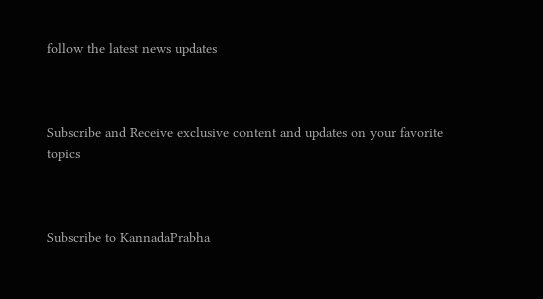follow the latest news updates



Subscribe and Receive exclusive content and updates on your favorite topics



Subscribe to KannadaPrabha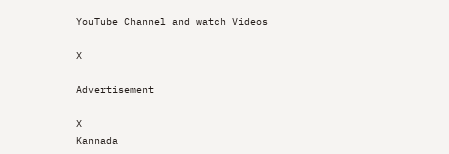YouTube Channel and watch Videos

X

Advertisement

X
Kannada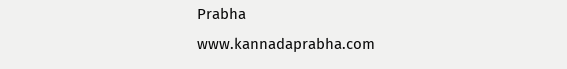Prabha
www.kannadaprabha.com